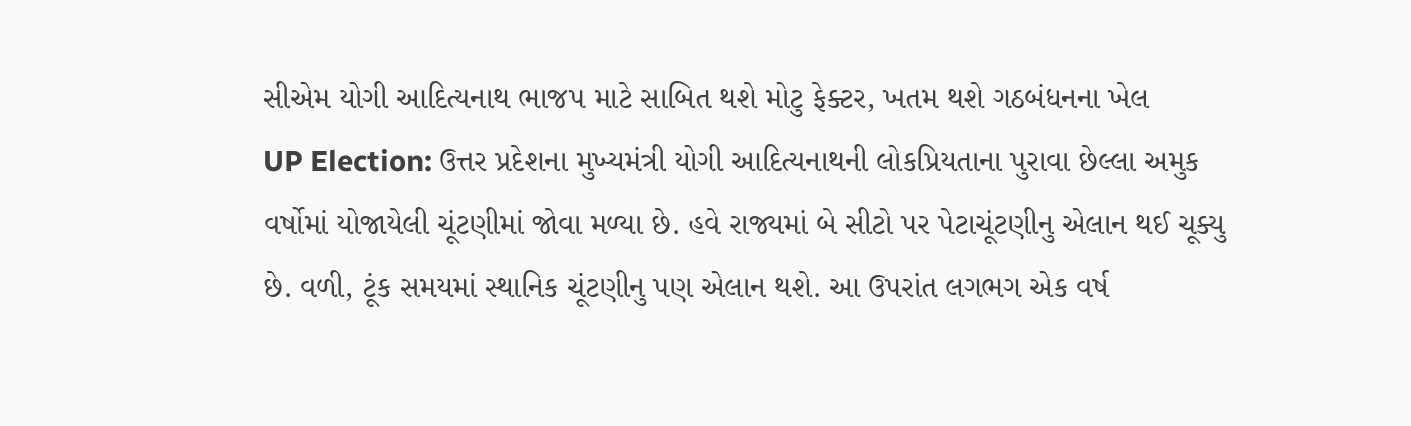સીએમ યોગી આદિત્યનાથ ભાજપ માટે સાબિત થશે મોટુ ફેક્ટર, ખતમ થશે ગઠબંધનના ખેલ
UP Election: ઉત્તર પ્રદેશના મુખ્યમંત્રી યોગી આદિત્યનાથની લોકપ્રિયતાના પુરાવા છેલ્લા અમુક વર્ષોમાં યોજાયેલી ચૂંટણીમાં જોવા મળ્યા છે. હવે રાજ્યમાં બે સીટો પર પેટાચૂંટણીનુ એલાન થઈ ચૂક્યુ છે. વળી, ટૂંક સમયમાં સ્થાનિક ચૂંટણીનુ પણ એલાન થશે. આ ઉપરાંત લગભગ એક વર્ષ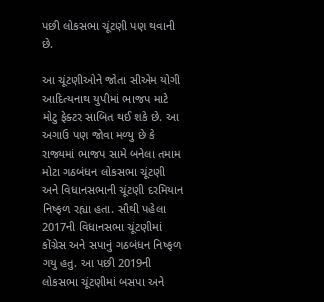પછી લોકસભા ચૂંટણી પણ થવાની છે.

આ ચૂંટણીઓને જોતા સીએમ યોગી આદિત્યનાથ યુપીમાં ભાજપ માટે મોટુ ફેક્ટર સાબિત થઈ શકે છે. આ અગાઉ પણ જોવા મળ્યુ છે કે રાજ્યમાં ભાજપ સામે બનેલા તમામ મોટા ગઠબંધન લોકસભા ચૂંટણી અને વિધાનસભાની ચૂંટણી દરમિયાન નિષ્ફળ રહ્યા હતા. સૌથી પહેલા 2017ની વિધાનસભા ચૂંટણીમાં કોંગ્રેસ અને સપાનું ગઠબંધન નિષ્ફળ ગયુ હતુ. આ પછી 2019ની લોકસભા ચૂંટણીમાં બસપા અને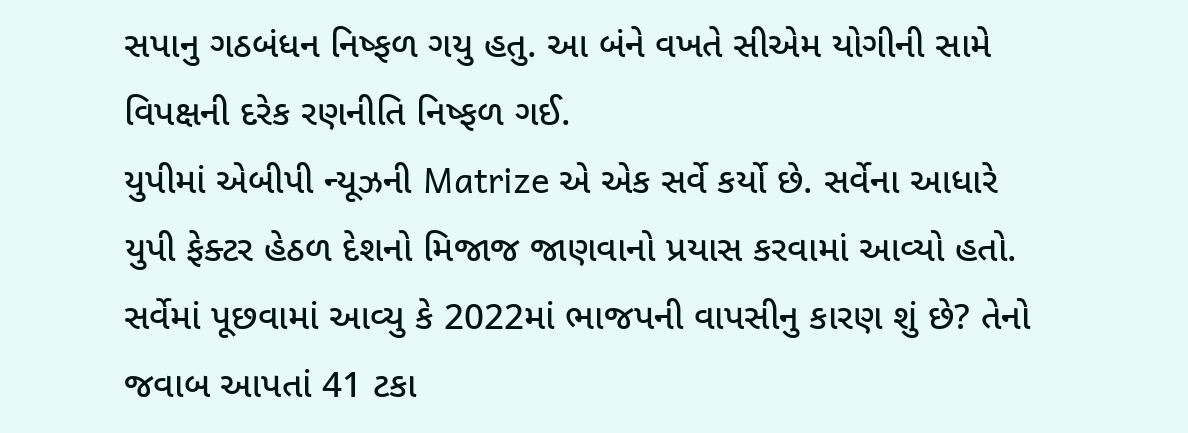સપાનુ ગઠબંધન નિષ્ફળ ગયુ હતુ. આ બંને વખતે સીએમ યોગીની સામે વિપક્ષની દરેક રણનીતિ નિષ્ફળ ગઈ.
યુપીમાં એબીપી ન્યૂઝની Matrize એ એક સર્વે કર્યો છે. સર્વેના આધારે યુપી ફેક્ટર હેઠળ દેશનો મિજાજ જાણવાનો પ્રયાસ કરવામાં આવ્યો હતો. સર્વેમાં પૂછવામાં આવ્યુ કે 2022માં ભાજપની વાપસીનુ કારણ શું છે? તેનો જવાબ આપતાં 41 ટકા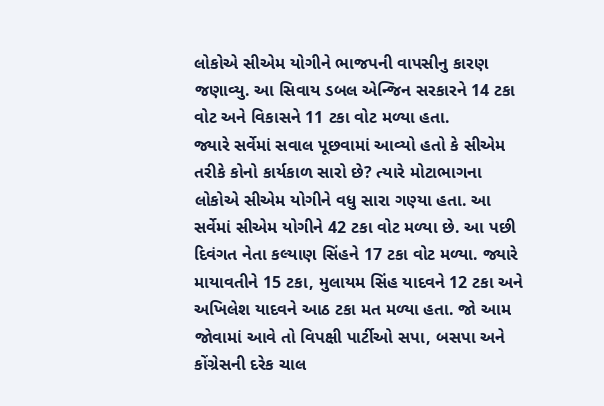લોકોએ સીએમ યોગીને ભાજપની વાપસીનુ કારણ જણાવ્યુ. આ સિવાય ડબલ એન્જિન સરકારને 14 ટકા વોટ અને વિકાસને 11 ટકા વોટ મળ્યા હતા.
જ્યારે સર્વેમાં સવાલ પૂછવામાં આવ્યો હતો કે સીએમ તરીકે કોનો કાર્યકાળ સારો છે? ત્યારે મોટાભાગના લોકોએ સીએમ યોગીને વધુ સારા ગણ્યા હતા. આ સર્વેમાં સીએમ યોગીને 42 ટકા વોટ મળ્યા છે. આ પછી દિવંગત નેતા કલ્યાણ સિંહને 17 ટકા વોટ મળ્યા. જ્યારે માયાવતીને 15 ટકા, મુલાયમ સિંહ યાદવને 12 ટકા અને અખિલેશ યાદવને આઠ ટકા મત મળ્યા હતા. જો આમ જોવામાં આવે તો વિપક્ષી પાર્ટીઓ સપા, બસપા અને કોંગ્રેસની દરેક ચાલ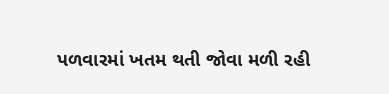પળવારમાં ખતમ થતી જોવા મળી રહી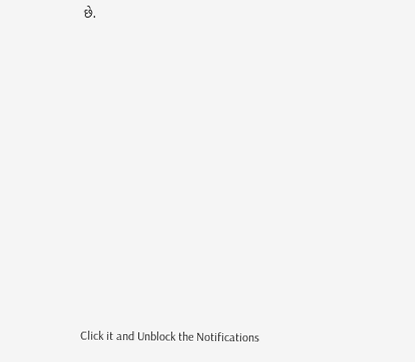છે.












Click it and Unblock the Notifications